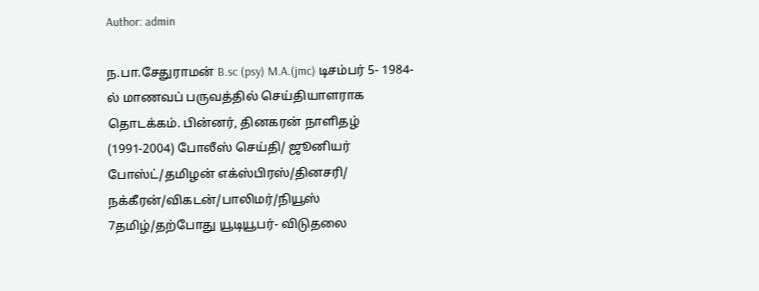Author: admin

ந.பா.சேதுராமன் B.sc (psy) M.A.(jmc) டிசம்பர் 5- 1984- ல் மாணவப் பருவத்தில் செய்தியாளராக தொடக்கம். பின்னர், தினகரன் நாளிதழ் (1991-2004) போலீஸ் செய்தி/ ஜூனியர் போஸ்ட்/தமிழன் எக்ஸ்பிரஸ்/தினசரி/ நக்கீரன்/விகடன்/பாலிமர்/நியூஸ் 7தமிழ்/தற்போது யூடியூபர்- விடுதலை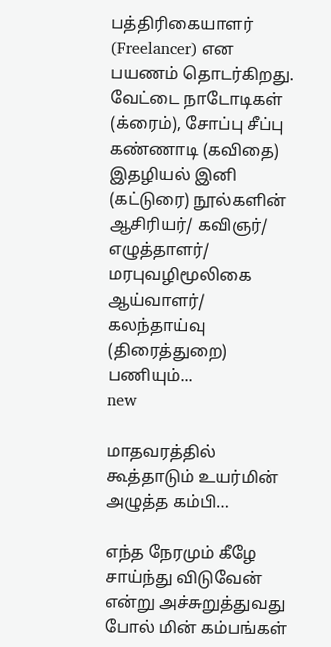பத்திரிகையாளர் (Freelancer) என பயணம் தொடர்கிறது. வேட்டை நாடோடிகள் (க்ரைம்), சோப்பு சீப்பு கண்ணாடி (கவிதை) இதழியல் இனி (கட்டுரை) நூல்களின் ஆசிரியர்/ கவிஞர்/ எழுத்தாளர்/ மரபுவழிமூலிகை ஆய்வாளர்/ கலந்தாய்வு (திரைத்துறை) பணியும்...
new

மாதவரத்தில் கூத்தாடும் உயர்மின் அழுத்த கம்பி…

எந்த நேரமும் கீழே சாய்ந்து விடுவேன் என்று அச்சுறுத்துவது போல் மின் கம்பங்கள்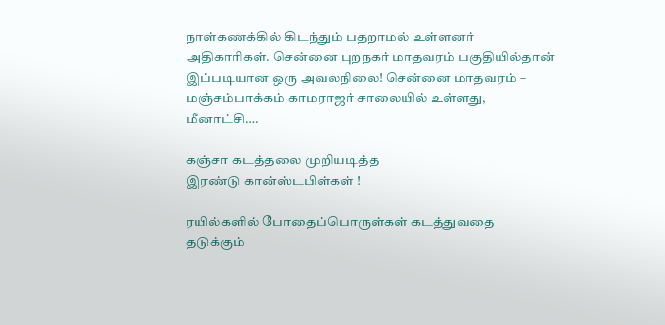நாள்கணக்கில் கிடந்தும் பதறாமல் உள்ளனர் அதிகாரிகள். சென்னை புறநகர் மாதவரம் பகுதியில்தான் இப்படியான ஒரு அவலநிலை! சென்னை மாதவரம் – மஞ்சம்பாக்கம் காமராஜர் சாலையில் உள்ளது, மீனாட்சி….

கஞ்சா கடத்தலை முறியடித்த
இரண்டு கான்ஸ்டபிள்கள் !

ரயில்களில் போதைப்பொருள்கள் கடத்துவதை தடுக்கும்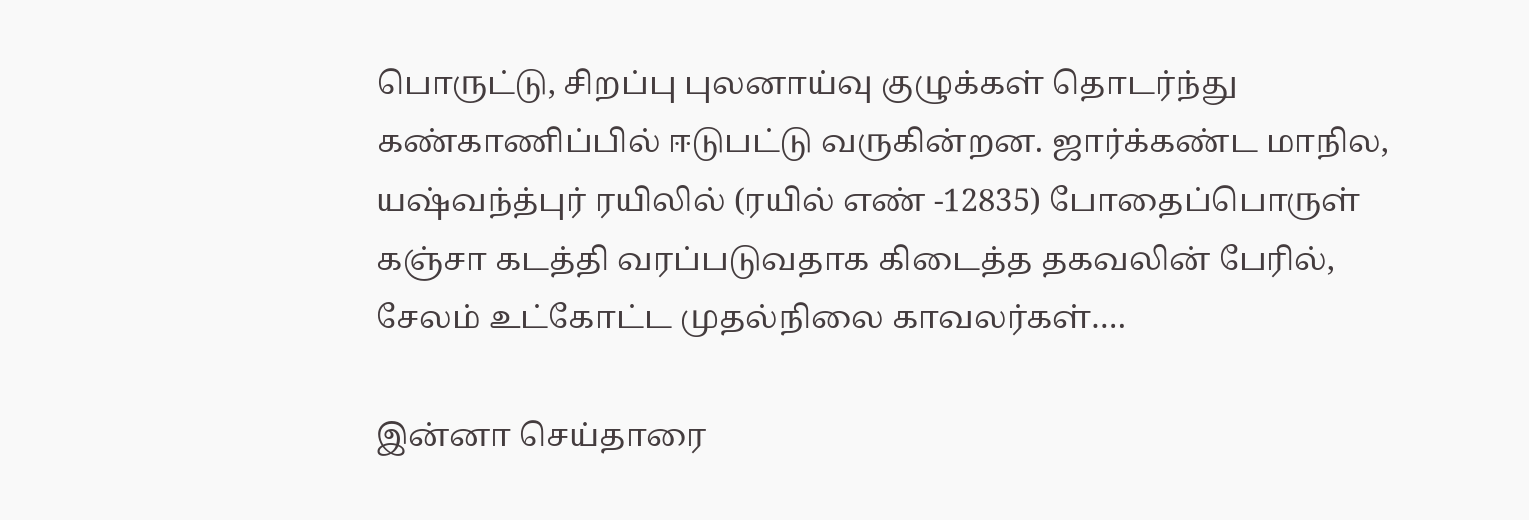பொருட்டு, சிறப்பு புலனாய்வு குழுக்கள் தொடர்ந்து கண்காணிப்பில் ஈடுபட்டு வருகின்றன. ஜார்க்கண்ட மாநில, யஷ்வந்த்புர் ரயிலில் (ரயில் எண் -12835) போதைப்பொருள் கஞ்சா கடத்தி வரப்படுவதாக கிடைத்த தகவலின் பேரில், சேலம் உட்கோட்ட முதல்நிலை காவலர்கள்….

இன்னா செய்தாரை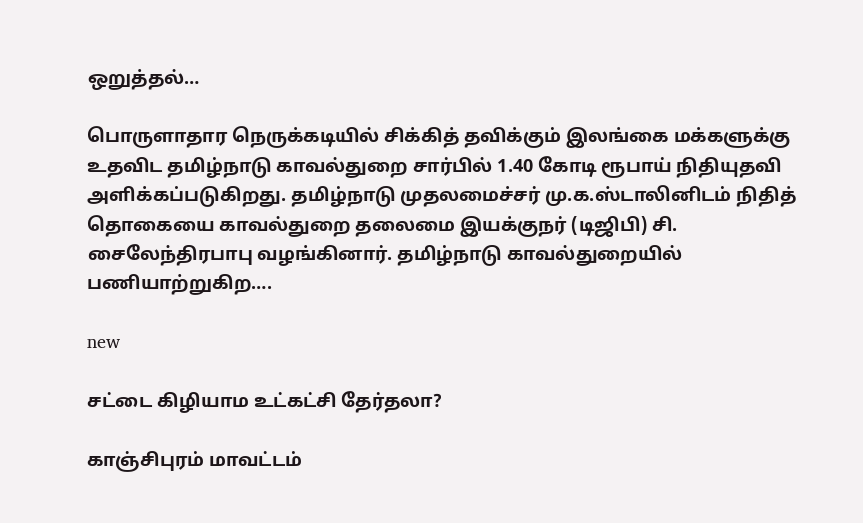ஒறுத்தல்…

பொருளாதார நெருக்கடியில் சிக்கித் தவிக்கும் இலங்கை மக்களுக்கு உதவிட தமிழ்நாடு காவல்துறை சார்பில் 1.40 கோடி ரூபாய் நிதியுதவி அளிக்கப்படுகிறது. தமிழ்நாடு முதலமைச்சர் மு.க.ஸ்டாலினிடம் நிதித் தொகையை காவல்துறை தலைமை இயக்குநர் (டிஜிபி) சி. சைலேந்திரபாபு வழங்கினார். தமிழ்நாடு காவல்துறையில் பணியாற்றுகிற….

new

சட்டை கிழியாம உட்கட்சி தேர்தலா?

காஞ்சிபுரம் மாவட்டம்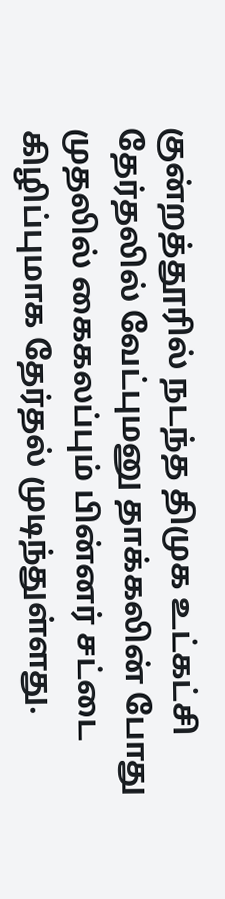குன்றத்தூரில் நடந்த திமுக உட்கட்சி தேர்தலில் வேட்புமனு தாக்கலின் போது முதலில் கைகலப்பும் பின்னர் சட்டை கிழிப்புமாக தேர்தல் முடிந்துள்ளது.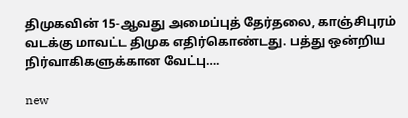திமுகவின் 15-ஆவது அமைப்புத் தேர்தலை, காஞ்சிபுரம் வடக்கு மாவட்ட திமுக எதிர்கொண்டது. பத்து ஒன்றிய நிர்வாகிகளுக்கான வேட்பு….

new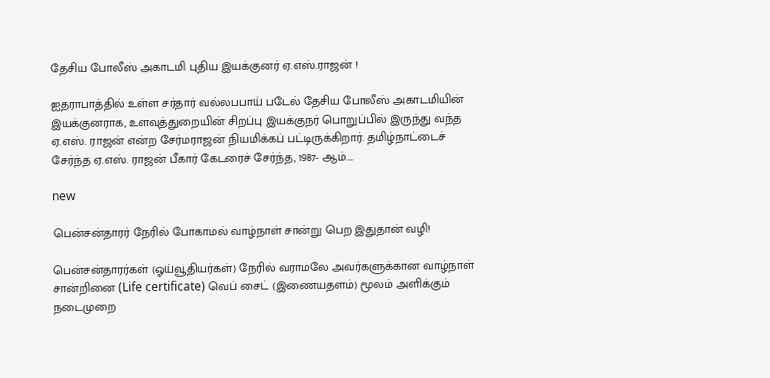தேசிய போலீஸ் அகாடமி புதிய இயக்குனர் ஏ.எஸ்.ராஜன் !

ஐதராபாத்தில் உள்ள சர்தார் வல்லபபாய் படேல் தேசிய போலீஸ் அகாடமியின் இயக்குனராக, உளவுத்துறையின் சிறப்பு இயக்குநர் பொறுப்பில் இருந்து வந்த ஏ.எஸ். ராஜன் என்ற சேர்மராஜன் நியமிக்கப் பட்டிருக்கிறார். தமிழ்நாட்டைச் சேர்ந்த ஏ.எஸ். ராஜன் பீகார் கேடரைச் சேர்ந்த, 1987- ஆம்….

new

பென்சன்தாரர் நேரில் போகாமல் வாழ்நாள் சான்று பெற இதுதான் வழி!

பென்சன்தாரர்கள் (ஓய்வூதியர்கள்) நேரில் வராமலே அவர்களுக்கான வாழ்நாள் சான்றினை (Life certificate) வெப் சைட் (இணையதளம்) மூலம் அளிக்கும் நடைமுறை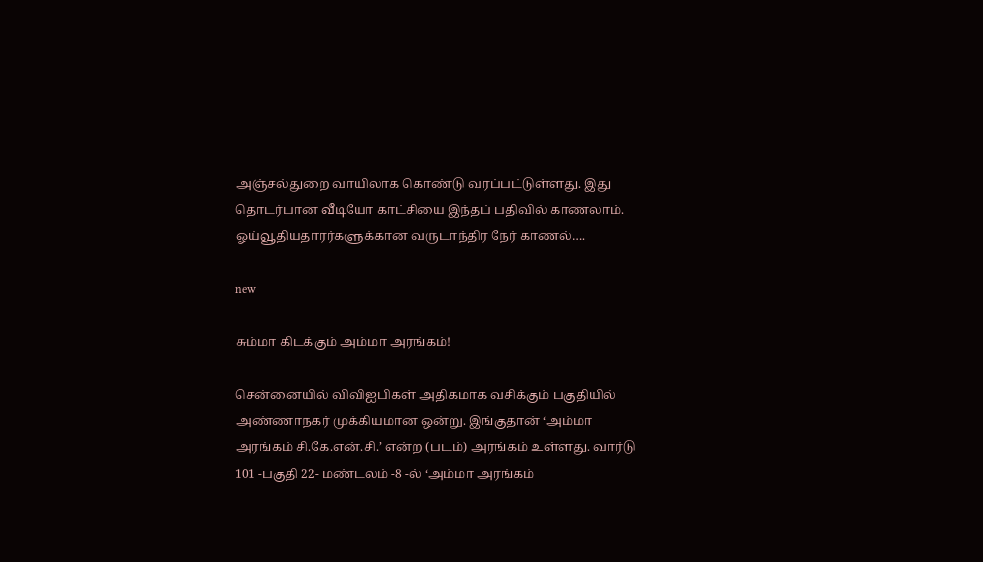அஞ்சல்துறை வாயிலாக கொண்டு வரப்பட்டுள்ளது. இது தொடர்பான வீடியோ காட்சியை இந்தப் பதிவில் காணலாம். ஓய்வூதியதாரர்களுக்கான வருடாந்திர நேர் காணல்….

new

சும்மா கிடக்கும் அம்மா அரங்கம்!

சென்னையில் விவிஐபிகள் அதிகமாக வசிக்கும் பகுதியில் அண்ணாநகர் முக்கியமான ஒன்று. இங்குதான் ‘அம்மா அரங்கம் சி.கே.என்.சி.’ என்ற (படம்) அரங்கம் உள்ளது. வார்டு 101 -பகுதி 22- மண்டலம் -8 -ல் ‘அம்மா அரங்கம்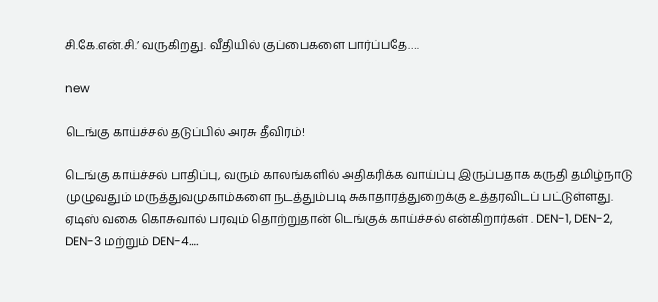சி.கே.என்.சி.’ வருகிறது. வீதியில் குப்பைகளை பார்ப்பதே….

new

டெங்கு காய்ச்சல் தடுப்பில் அரசு தீவிரம்!

டெங்கு காய்ச்சல் பாதிப்பு, வரும் காலங்களில் அதிகரிக்க வாய்ப்பு இருப்பதாக கருதி தமிழ்நாடு முழுவதும் மருத்துவமுகாம்களை நடத்தும்படி சுகாதாரத்துறைக்கு உத்தரவிடப் பட்டுள்ளது. ஏடிஸ் வகை கொசுவால் பரவும் தொற்றுதான் டெங்குக் காய்ச்சல் என்கிறார்கள் . DEN-1, DEN-2, DEN-3 மற்றும் DEN-4….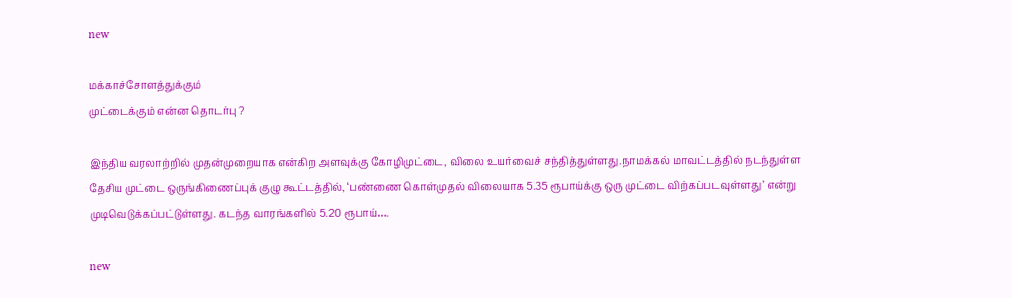new

மக்காச்சோளத்துக்கும்
முட்டைக்கும் என்ன தொடர்பு ?

இந்திய வரலாற்றில் முதன்முறையாக என்கிற அளவுக்கு கோழிமுட்டை, விலை உயர்வைச் சந்தித்துள்ளது.நாமக்கல் மாவட்டத்தில் நடந்துள்ள தேசிய முட்டை ஒருங்கிணைப்புக் குழு கூட்டத்தில், ‘பண்ணை கொள்முதல் விலையாக 5.35 ரூபாய்க்கு ஒரு முட்டை விற்கப்படவுள்ளது’ என்று முடிவெடுக்கப்பட்டுள்ளது. கடந்த வாரங்களில் 5.20 ரூபாய்….

new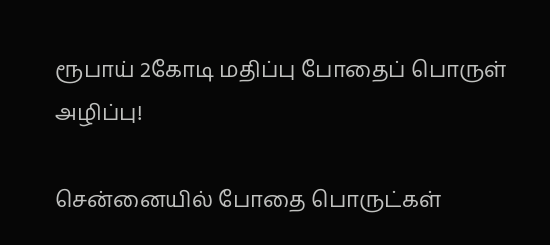ரூபாய் 2கோடி மதிப்பு போதைப் பொருள் அழிப்பு!

சென்னையில் போதை பொருட்கள்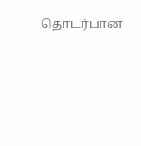தொடர்பான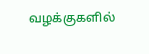வழக்குகளில்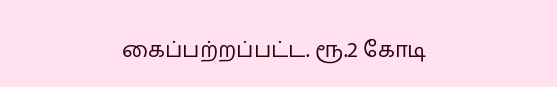கைப்பற்றப்பட்ட. ரூ.2 கோடி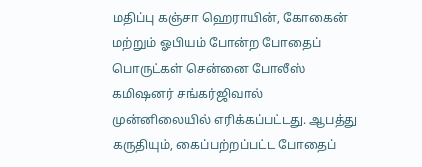மதிப்பு கஞ்சா ஹெராயின், கோகைன் மற்றும் ஓபியம் போன்ற போதைப் பொருட்கள் சென்னை போலீஸ் கமிஷனர் சங்கர்ஜிவால் முன்னிலையில் எரிக்கப்பட்டது. ஆபத்து கருதியும், கைப்பற்றப்பட்ட போதைப்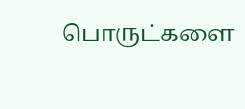பொருட்களை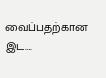வைப்பதற்கான இட….